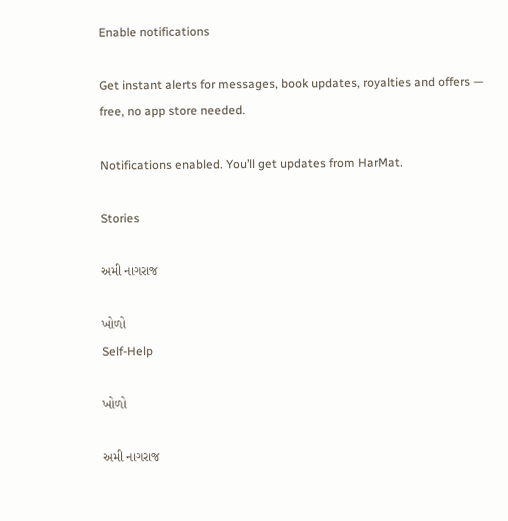Enable notifications

Get instant alerts for messages, book updates, royalties and offers — free, no app store needed.

Notifications enabled. You’ll get updates from HarMat.

Stories

અમી નાગરાજ

ખોળો
Self-Help

ખોળો

અમી નાગરાજ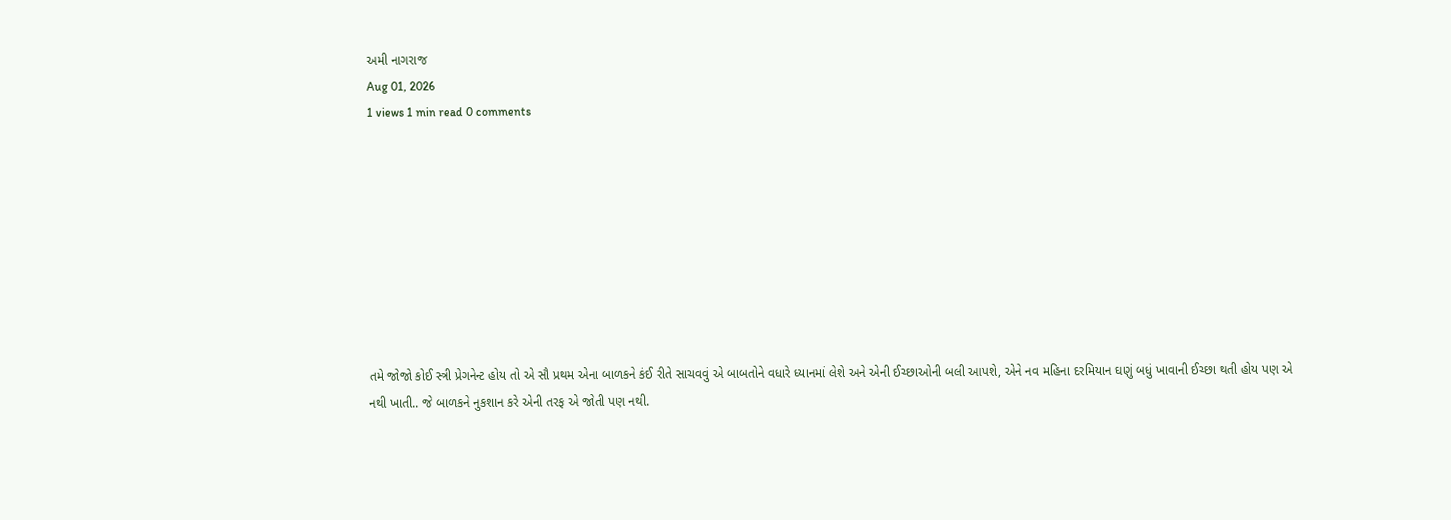અમી નાગરાજ
Aug 01, 2026
1 views 1 min read 0 comments









તમે જોજો કોઈ સ્ત્રી પ્રેગનેન્ટ હોય તો એ સૌ પ્રથમ એના બાળકને કંઈ રીતે સાચવવું એ બાબતોને વધારે ધ્યાનમાં લેશે અને એની ઈચ્છાઓની બલી આપશે, એને નવ મહિના દરમિયાન ઘણું બધું ખાવાની ઈચ્છા થતી હોય પણ એ નથી ખાતી.. જે બાળકને નુકશાન કરે એની તરફ એ જોતી પણ નથી.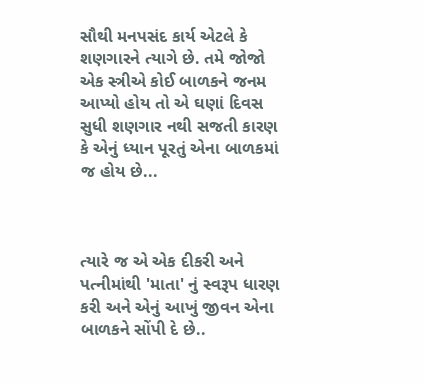સૌથી મનપસંદ કાર્ય એટલે કે શણગારને ત્યાગે છે. તમે જોજો એક સ્ત્રીએ કોઈ બાળકને જનમ આપ્યો હોય તો એ ઘણાં દિવસ સુધી શણગાર નથી સજતી કારણ કે એનું ધ્યાન પૂરતું એના બાળકમાં જ હોય છે...



ત્યારે જ એ એક દીકરી અને પત્નીમાંથી 'માતા' નું સ્વરૂપ ધારણ કરી અને એનું આખું જીવન એના બાળકને સોંપી દે છે..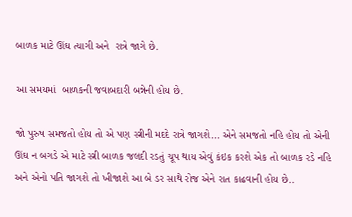બાળક માટે ઊંઘ ત્યાગી અને  રાત્રે જાગે છે.

આ સમયમાં  બાળકની જવાબદારી બન્નેની હોય છે.

જો પુરુષ સમજતો હોય તો એ પણ સ્ત્રીની મદદે રાત્રે જાગશે... એને સમજતો નહિ હોય તો એની ઊંઘ ન બગડે એ માટે સ્ત્રી બાળક જલદી રડતું ચૂપ થાય એવું કંઇક કરશે એક તો બાળક રડે નહિ અને એનો પતિ જાગશે તો ખીજાશે આ બે ડર સાથે રોજ એને રાત કાઢવાની હોય છે..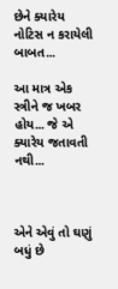છેને ક્યારેય નોટિસ ન કરાયેલી બાબત...

આ માત્ર એક સ્ત્રીને જ ખબર હોય... જે એ ક્યારેય જતાવતી નથી...



એને એવું તો ઘણું બધું છે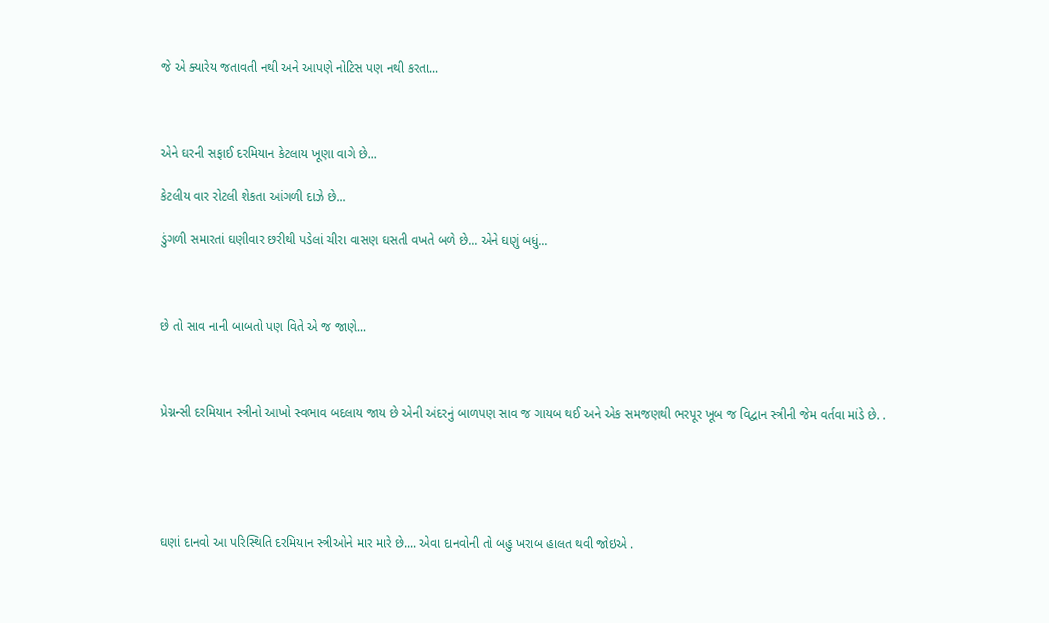જે એ ક્યારેય જતાવતી નથી અને આપણે નોટિસ પણ નથી કરતા...



એને ઘરની સફાઈ દરમિયાન કેટલાય ખૂણા વાગે છે...

કેટલીય વાર રોટલી શેકતા આંગળી દાઝે છે...

ડુંગળી સમારતાં ઘણીવાર છરીથી પડેલાં ચીરા વાસણ ઘસતી વખતે બળે છે... એને ઘણું બધું...



છે તો સાવ નાની બાબતો પણ વિતે એ જ જાણે...



પ્રેગ્નન્સી દરમિયાન સ્ત્રીનો આખો સ્વભાવ બદલાય જાય છે એની અંદરનું બાળપણ સાવ જ ગાયબ થઈ અને એક સમજણથી ભરપૂર ખૂબ જ વિદ્વાન સ્ત્રીની જેમ વર્તવા માંડે છે. .





ઘણાં દાનવો આ પરિસ્થિતિ દરમિયાન સ્ત્રીઓને માર મારે છે.... એવા દાનવોની તો બહુ ખરાબ હાલત થવી જોઇએ .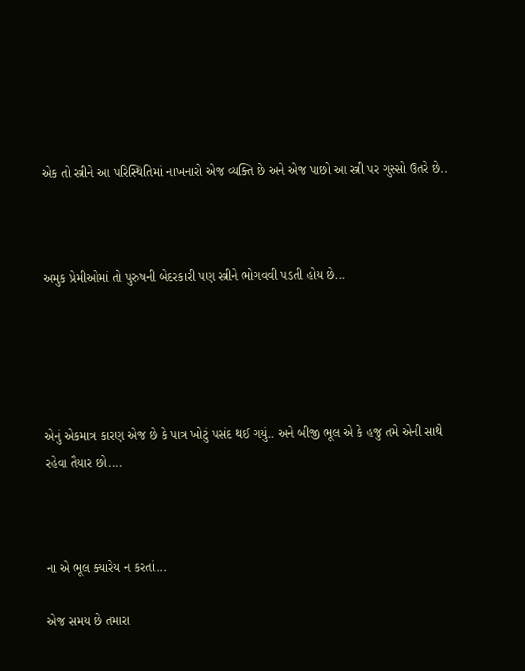એક તો સ્ત્રીને આ પરિસ્થિતિમાં નાખનારો એજ વ્યક્તિ છે અને એજ પાછો આ સ્ત્રી પર ગુસ્સો ઉતરે છે..



અમુક પ્રેમીઓમાં તો પુરુષની બેદરકારી પણ સ્ત્રીને ભોગવવી પડતી હોય છે...





એનું એકમાત્ર કારણ એજ છે કે પાત્ર ખોટું પસંદ થઈ ગયું.. અને બીજી ભૂલ એ કે હજુ તમે એની સાથે રહેવા તૈયાર છો....



ના એ ભૂલ ક્યારેય ન કરતાં...

એજ સમય છે તમારા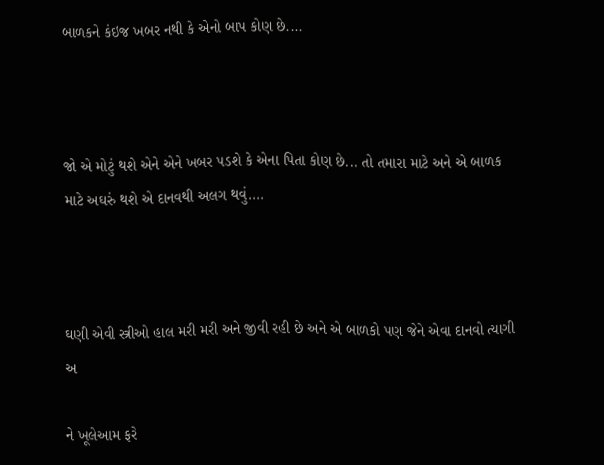બાળકને કંઇજ ખબર નથી કે એનો બાપ કોણ છે....



જો એ મોટું થશે એને એને ખબર પડશે કે એના પિતા કોણ છે... તો તમારા માટે અને એ બાળક માટે અઘરું થશે એ દાનવથી અલગ થવું....



ઘણી એવી સ્ત્રીઓ હાલ મરી મરી અને જીવી રહી છે અને એ બાળકો પણ જેને એવા દાનવો ત્યાગી અ

ને ખૂલેઆમ ફરે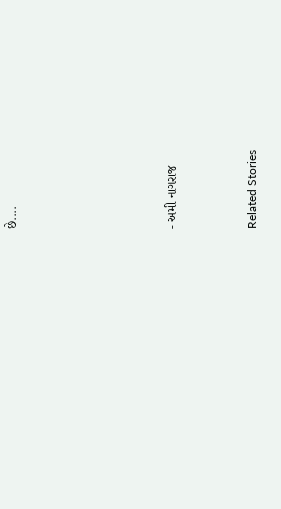છે....







- અમી નાગરાજ



Related Stories